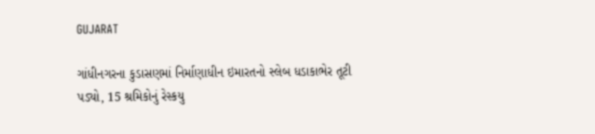GUJARAT

ગાંધીનગરના કુડાસણમાં નિર્માણાધીન ઇમારતનો સ્લેબ ધડાકાભેર તૂટી પડ્યો, 15 શ્રમિકોનું રેસ્કયુ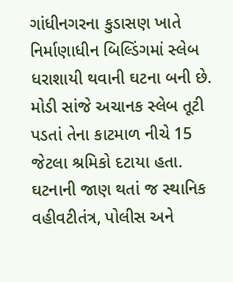ગાંધીનગરના કુડાસણ ખાતે નિર્માણાધીન બિલ્ડિંગમાં સ્લેબ ધરાશાયી થવાની ઘટના બની છે. મોડી સાંજે અચાનક સ્લેબ તૂટી પડતાં તેના કાટમાળ નીચે 15 જેટલા શ્રમિકો દટાયા હતા. ઘટનાની જાણ થતાં જ સ્થાનિક વહીવટીતંત્ર, પોલીસ અને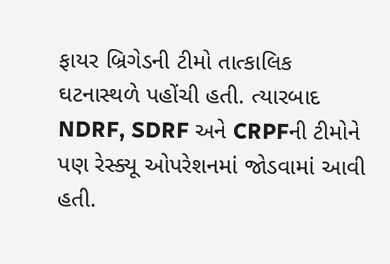ફાયર બ્રિગેડની ટીમો તાત્કાલિક ઘટનાસ્થળે પહોંચી હતી. ત્યારબાદ NDRF, SDRF અને CRPFની ટીમોને પણ રેસ્ક્યૂ ઓપરેશનમાં જોડવામાં આવી હતી.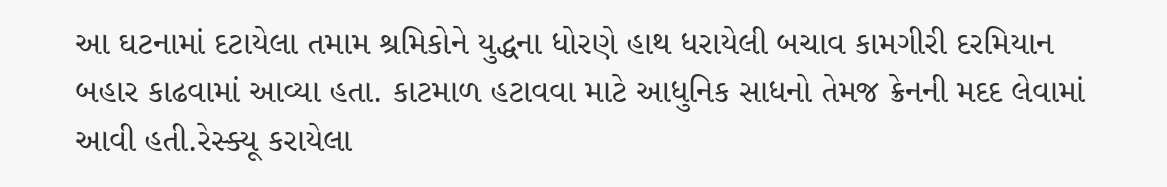આ ઘટનામાં દટાયેલા તમામ શ્રમિકોને યુદ્ધના ધોરણે હાથ ધરાયેલી બચાવ કામગીરી દરમિયાન બહાર કાઢવામાં આવ્યા હતા. કાટમાળ હટાવવા માટે આધુનિક સાધનો તેમજ ક્રેનની મદદ લેવામાં આવી હતી.રેસ્ક્યૂ કરાયેલા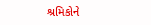શ્રમિકોને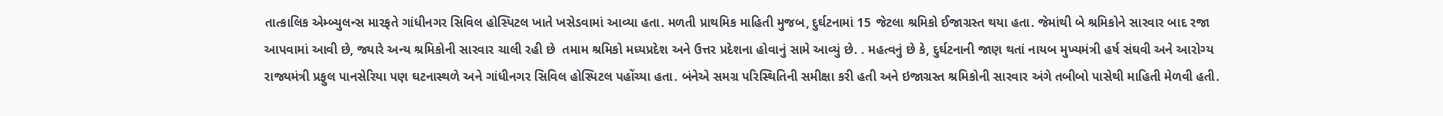તાત્કાલિક એમ્બ્યુલન્સ મારફતે ગાંધીનગર સિવિલ હોસ્પિટલ ખાતે ખસેડવામાં આવ્યા હતા. મળતી પ્રાથમિક માહિતી મુજબ, દુર્ઘટનામાં 15 જેટલા શ્રમિકો ઈજાગ્રસ્ત થયા હતા. જેમાંથી બે શ્રમિકોને સારવાર બાદ રજા આપવામાં આવી છે, જ્યારે અન્ય શ્રમિકોની સારવાર ચાલી રહી છે  તમામ શ્રમિકો મધ્યપ્રદેશ અને ઉત્તર પ્રદેશના હોવાનું સામે આવ્યું છે. . મહત્વનું છે કે, દુર્ઘટનાની જાણ થતાં નાયબ મુખ્યમંત્રી હર્ષ સંઘવી અને આરોગ્ય રાજ્યમંત્રી પ્રફુલ પાનસેરિયા પણ ઘટનાસ્થળે અને ગાંધીનગર સિવિલ હોસ્પિટલ પહોંચ્યા હતા. બંનેએ સમગ્ર પરિસ્થિતિની સમીક્ષા કરી હતી અને ઇજાગ્રસ્ત શ્રમિકોની સારવાર અંગે તબીબો પાસેથી માહિતી મેળવી હતી.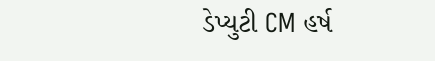ડેપ્યુટી CM હર્ષ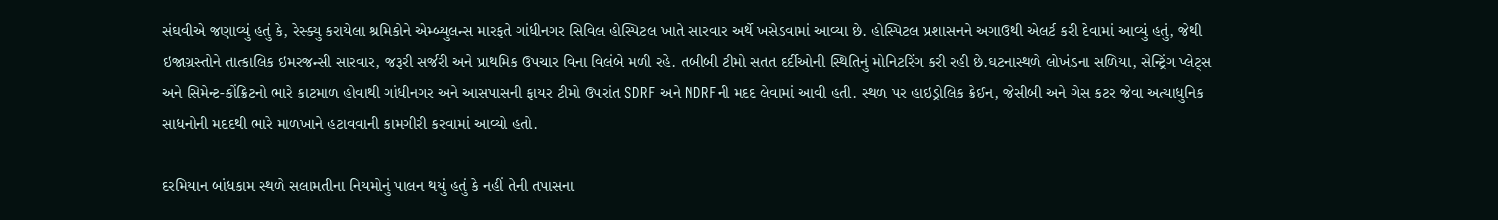સંઘવીએ જણાવ્યું હતું કે, રેસ્ક્યુ કરાયેલા શ્રમિકોને એમ્બ્યુલન્સ મારફતે ગાંધીનગર સિવિલ હોસ્પિટલ ખાતે સારવાર અર્થે ખસેડવામાં આવ્યા છે. હોસ્પિટલ પ્રશાસનને અગાઉથી એલર્ટ કરી દેવામાં આવ્યું હતું, જેથી ઇજાગ્રસ્તોને તાત્કાલિક ઇમરજન્સી સારવાર, જરૂરી સર્જરી અને પ્રાથમિક ઉપચાર વિના વિલંબે મળી રહે. તબીબી ટીમો સતત દર્દીઓની સ્થિતિનું મોનિટરિંગ કરી રહી છે.ઘટનાસ્થળે લોખંડના સળિયા, સેન્ટ્રિંગ પ્લેટ્સ અને સિમેન્ટ-કોંક્રિટનો ભારે કાટમાળ હોવાથી ગાંધીનગર અને આસપાસની ફાયર ટીમો ઉપરાંત SDRF અને NDRFની મદદ લેવામાં આવી હતી. સ્થળ પર હાઇડ્રોલિક ક્રેઈન, જેસીબી અને ગેસ કટર જેવા અત્યાધુનિક સાધનોની મદદથી ભારે માળખાને હટાવવાની કામગીરી કરવામાં આવ્યો હતો.

દરમિયાન બાંધકામ સ્થળે સલામતીના નિયમોનું પાલન થયું હતું કે નહીં તેની તપાસના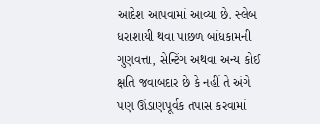આદેશ આપવામાં આવ્યા છે. સ્લેબ ધરાશાયી થવા પાછળ બાંધકામની ગુણવત્તા, સેન્ટિંગ અથવા અન્ય કોઈ ક્ષતિ જવાબદાર છે કે નહીં તે અંગે પણ ઊંડાણપૂર્વક તપાસ કરવામાં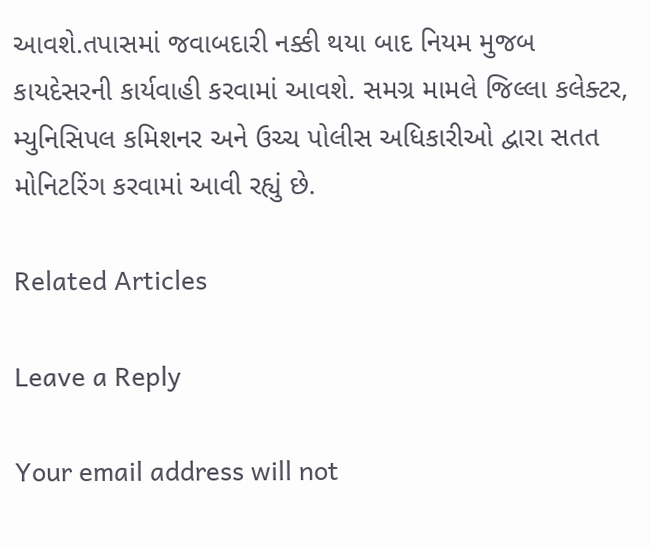આવશે.તપાસમાં જવાબદારી નક્કી થયા બાદ નિયમ મુજબ કાયદેસરની કાર્યવાહી કરવામાં આવશે. સમગ્ર મામલે જિલ્લા કલેક્ટર, મ્યુનિસિપલ કમિશનર અને ઉચ્ચ પોલીસ અધિકારીઓ દ્વારા સતત મોનિટરિંગ કરવામાં આવી રહ્યું છે.

Related Articles

Leave a Reply

Your email address will not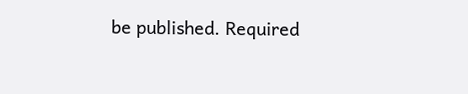be published. Required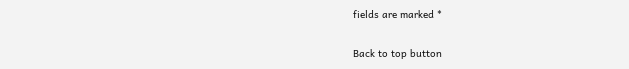fields are marked *

Back to top button